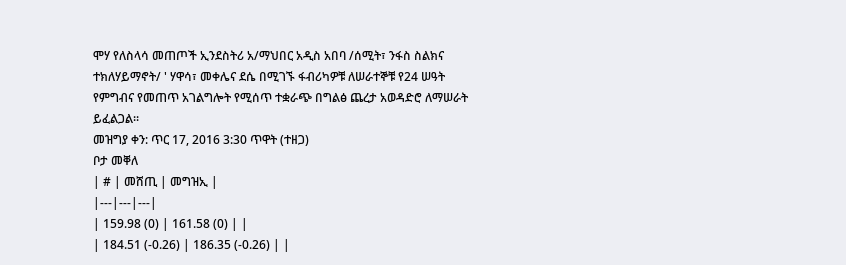ሞሃ የለስላሳ መጠጦች ኢንደስትሪ አ/ማህበር አዲስ አበባ /ሰሚት፣ ንፋስ ስልክና ተክለሃይማኖት/ ' ሃዋሳ፣ መቀሌና ደሴ በሚገኙ ፋብሪካዎቹ ለሠራተኞቹ የ24 ሠዓት የምግብና የመጠጥ አገልግሎት የሚሰጥ ተቋራጭ በግልፅ ጨረታ አወዳድሮ ለማሠራት ይፈልጋል፡፡
መዝግያ ቀን: ጥር 17, 2016 3:30 ጥዋት (ተዘጋ)
ቦታ መቐለ
| # | መሸጢ | መግዝኢ |
|---|---|---|
| 159.98 (0) | 161.58 (0) | |
| 184.51 (-0.26) | 186.35 (-0.26) | |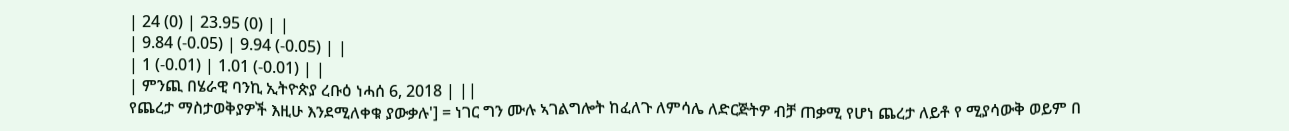| 24 (0) | 23.95 (0) | |
| 9.84 (-0.05) | 9.94 (-0.05) | |
| 1 (-0.01) | 1.01 (-0.01) | |
| ምንጪ በሄራዊ ባንኪ ኢትዮጵያ ረቡዕ ነሓሰ 6, 2018 | ||
የጨረታ ማስታወቅያዎች እዚሁ እንደሚለቀቁ ያውቃሉ'] = ነገር ግን ሙሉ ኣገልግሎት ከፈለጉ ለምሳሌ ለድርጅትዎ ብቻ ጠቃሚ የሆነ ጨረታ ለይቶ የ ሚያሳውቅ ወይም በ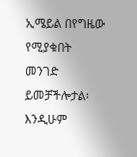ኢሜይል በየግዜው የሚያቁበት መንገድ ይመቻችሎታል፡ እንዲሁም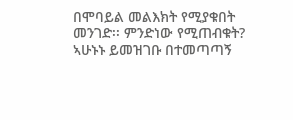በሞባይል መልእክት የሚያቁበት መንገድ፡፡ ምንድነው የሚጠብቁት? ኣሁኑኑ ይመዝገቡ በተመጣጣኝ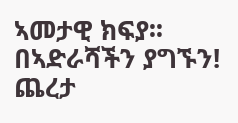ኣመታዊ ክፍያ፡፡ በኣድራሻችን ያግኙን!
ጨረታ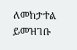ለመከታተል ይመዝገቡ